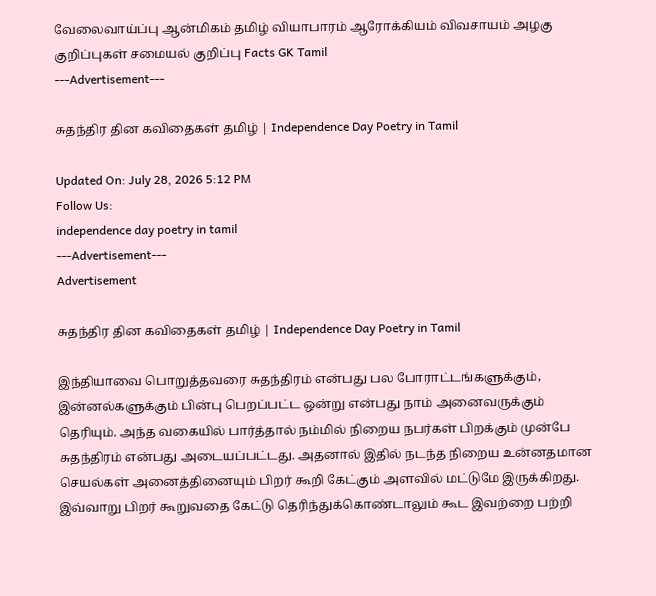வேலைவாய்ப்பு ஆன்மிகம் தமிழ் வியாபாரம் ஆரோக்கியம் விவசாயம் அழகு குறிப்புகள் சமையல் குறிப்பு Facts GK Tamil
---Advertisement---

சுதந்திர தின கவிதைகள் தமிழ் | Independence Day Poetry in Tamil

Updated On: July 28, 2026 5:12 PM
Follow Us:
independence day poetry in tamil
---Advertisement---
Advertisement

சுதந்திர தின கவிதைகள் தமிழ் | Independence Day Poetry in Tamil

இந்தியாவை பொறுத்தவரை சுதந்திரம் என்பது பல போராட்டங்களுக்கும், இன்னல்களுக்கும் பின்பு பெறப்பட்ட ஒன்று என்பது நாம் அனைவருக்கும் தெரியும். அந்த வகையில் பார்த்தால் நம்மில் நிறைய நபர்கள் பிறக்கும் முன்பே சுதந்திரம் என்பது அடையப்பட்டது. அதனால் இதில் நடந்த நிறைய உன்னதமான செயல்கள் அனைத்தினையும் பிறர் கூறி கேட்கும் அளவில் மட்டுமே இருக்கிறது. இவ்வாறு பிறர் கூறுவதை கேட்டு தெரிந்துக்கொண்டாலும் கூட இவற்றை பற்றி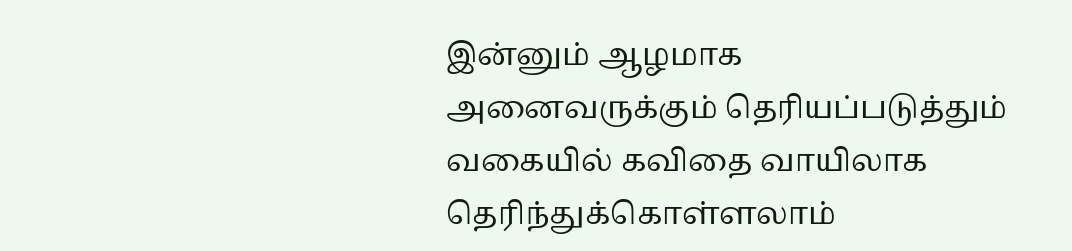இன்னும் ஆழமாக அனைவருக்கும் தெரியப்படுத்தும் வகையில் கவிதை வாயிலாக தெரிந்துக்கொள்ளலாம்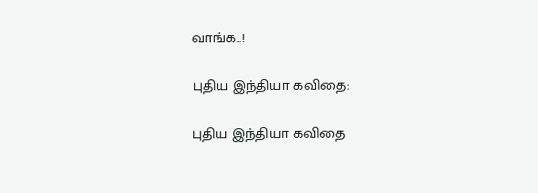வாங்க..!

புதிய இந்தியா கவிதை:

புதிய இந்தியா கவிதை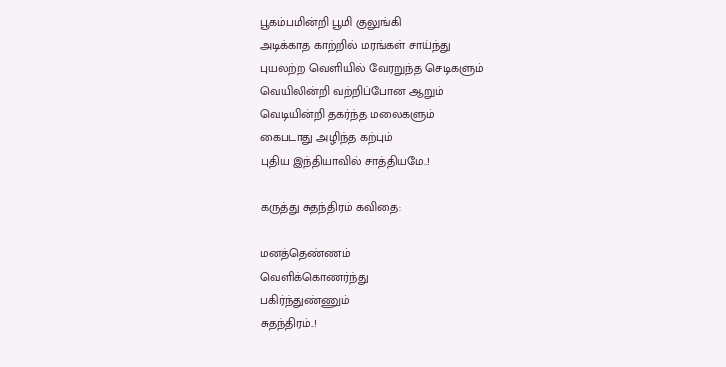பூகம்பமின்றி பூமி குலுங்கி
அடிக்காத காற்றில் மரங்கள் சாய்ந்து
புயலற்ற வெளியில் வேரறுந்த செடிகளும்
வெயிலின்றி வற்றிப்போன ஆறும்
வெடியின்றி தகர்ந்த மலைகளும்
கைபடாது அழிந்த கற்பும்
புதிய இந்தியாவில் சாத்தியமே..!

கருத்து சுதந்திரம் கவிதை:

மனத்தெண்ணம்
வெளிக்கொணர்ந்து
பகிர்ந்துண்ணும்
சுதந்திரம்..!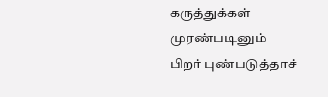கருத்துக்கள்
முரண்படினும்
பிறர் புண்படுத்தாச்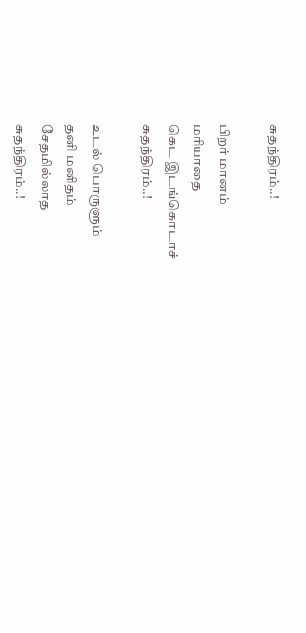சுதந்திரம்..!

பிறர் மானம்
மரியாதை
கெட இடங்கொடாச்
சுதந்திரம்..!

உடல் பொருளும்
தனி மனிதம்
சேதமில்லாத
சுதந்திரம்..!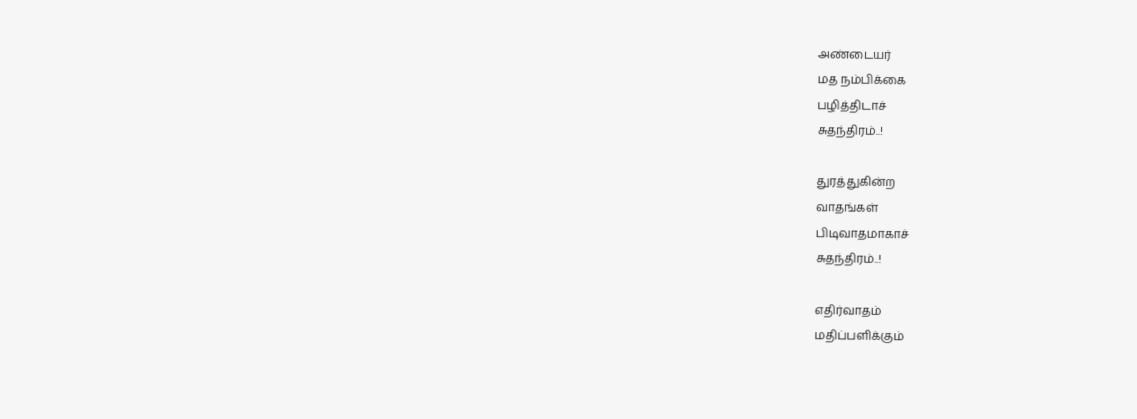அண்டையர்
மத நம்பிக்கை
பழித்திடாச்
சுதந்திரம்..!

துரத்துகின்ற
வாதங்கள்
பிடிவாதமாகாச்
சுதந்திரம்..!

எதிர்வாதம்
மதிப்பளிக்கும்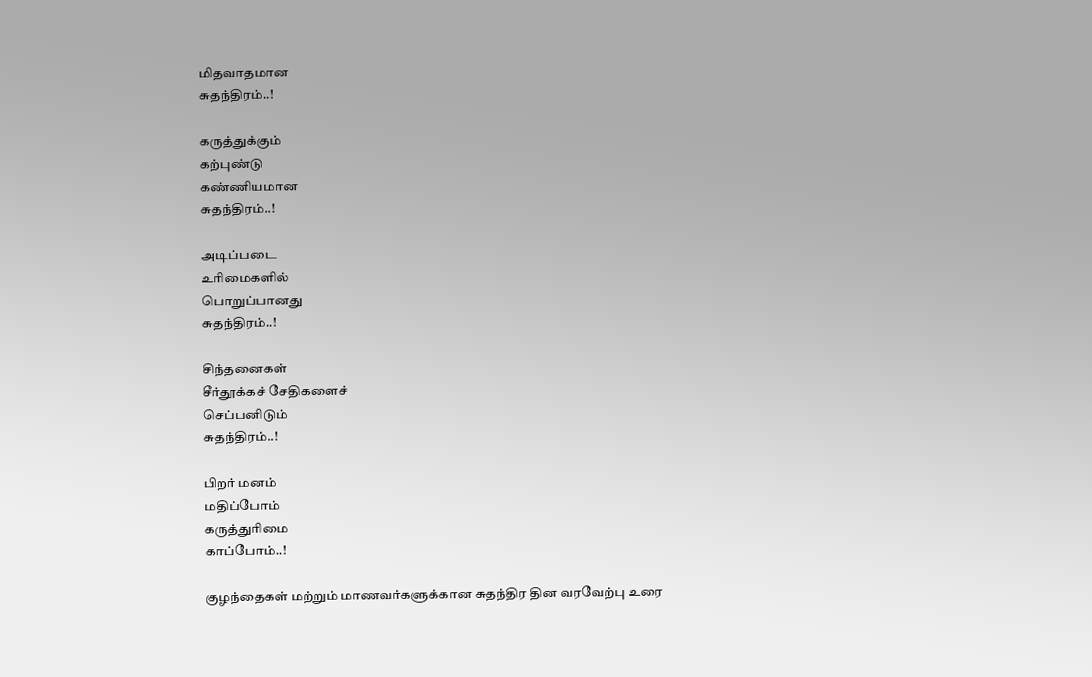மிதவாதமான
சுதந்திரம்..!

கருத்துக்கும்
கற்புண்டு
கண்ணியமான
சுதந்திரம்..!

அடிப்படை
உரிமைகளில்
பொறுப்பானது
சுதந்திரம்..!

சிந்தனைகள்
சீர்தூக்கச் சேதிகளைச்
செப்பனிடும்
சுதந்திரம்..!

பிறர் மனம்
மதிப்போம்
கருத்துரிமை
காப்போம்..!

குழந்தைகள் மற்றும் மாணவர்களுக்கான சுதந்திர தின வரவேற்பு உரை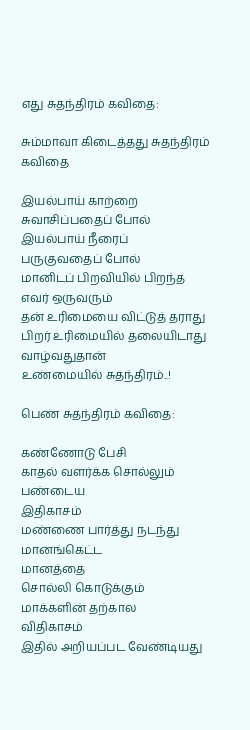எது சுதந்திரம் கவிதை:

சும்மாவா கிடைத்தது சுதந்திரம் கவிதை

இயல்பாய் காற்றை சுவாசிப்பதைப் போல்
இயல்பாய் நீரைப் பருகுவதைப் போல்
மானிடப் பிறவியில் பிறந்த எவர் ஒருவரும்
தன் உரிமையை விட்டுத் தராது
பிறர் உரிமையில் தலையிடாது
வாழ்வதுதான்
உண்மையில் சுதந்திரம்..!

பெண் சுதந்திரம் கவிதை:

கண்ணோடு பேசி
காதல் வளர்க்க சொல்லும்
பண்டைய
இதிகாசம்
மண்ணை பார்த்து நடந்து
மானங்கெட்ட
மானத்தை
சொல்லி கொடுக்கும்
மாக்களின் தற்கால
விதிகாசம்
இதில் அறியப்பட வேண்டியது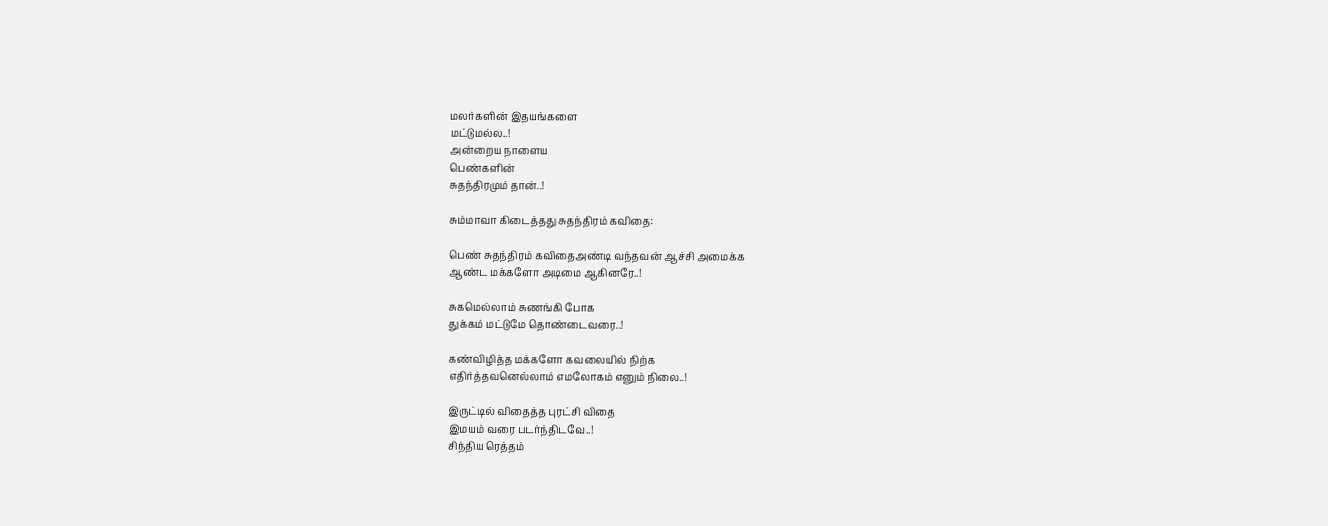மலர்களின் இதயங்களை
மட்டுமல்ல..!
அன்றைய நாளைய
பெண்களின்
சுதந்திரமும் தான்..!

சும்மாவா கிடைத்தது சுதந்திரம் கவிதை:

பெண் சுதந்திரம் கவிதைஅண்டி வந்தவன் ஆச்சி அமைக்க
ஆண்ட மக்களோ அடிமை ஆகினரே..!

சுகமெல்லாம் சுணங்கி போக
துக்கம் மட்டுமே தொண்டைவரை..!

கண்விழித்த மக்களோ கவலையில் நிற்க
எதிர்த்தவனெல்லாம் எமலோகம் எனும் நிலை..!

இருட்டில் விதைத்த புரட்சி விதை
இமயம் வரை படர்ந்திடவே..!
சிந்திய ரெத்தம்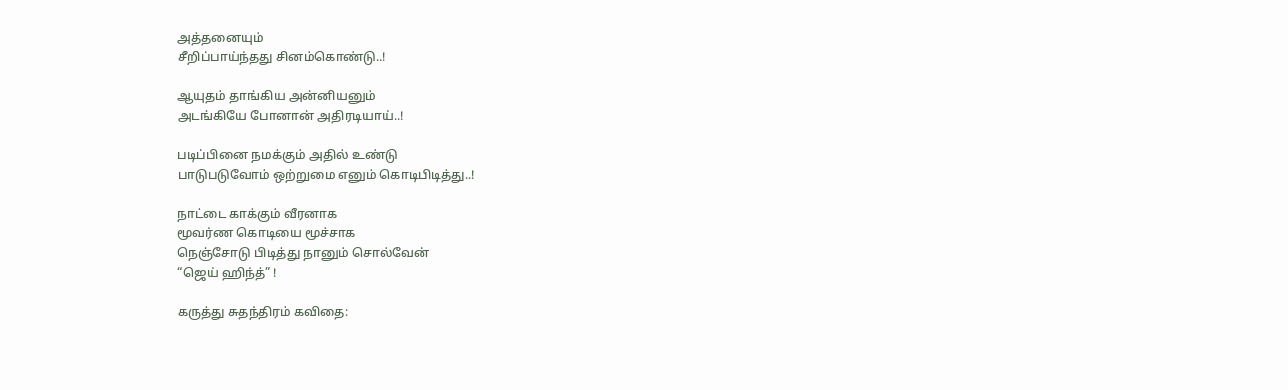அத்தனையும்
சீறிப்பாய்ந்தது சினம்கொண்டு..!

ஆயுதம் தாங்கிய அன்னியனும்
அடங்கியே போனான் அதிரடியாய்..!

படிப்பினை நமக்கும் அதில் உண்டு
பாடுபடுவோம் ஒற்றுமை எனும் கொடிபிடித்து..!

நாட்டை காக்கும் வீரனாக
மூவர்ண கொடியை மூச்சாக
நெஞ்சோடு பிடித்து நானும் சொல்வேன்
“ஜெய் ஹிந்த்” !

கருத்து சுதந்திரம் கவிதை: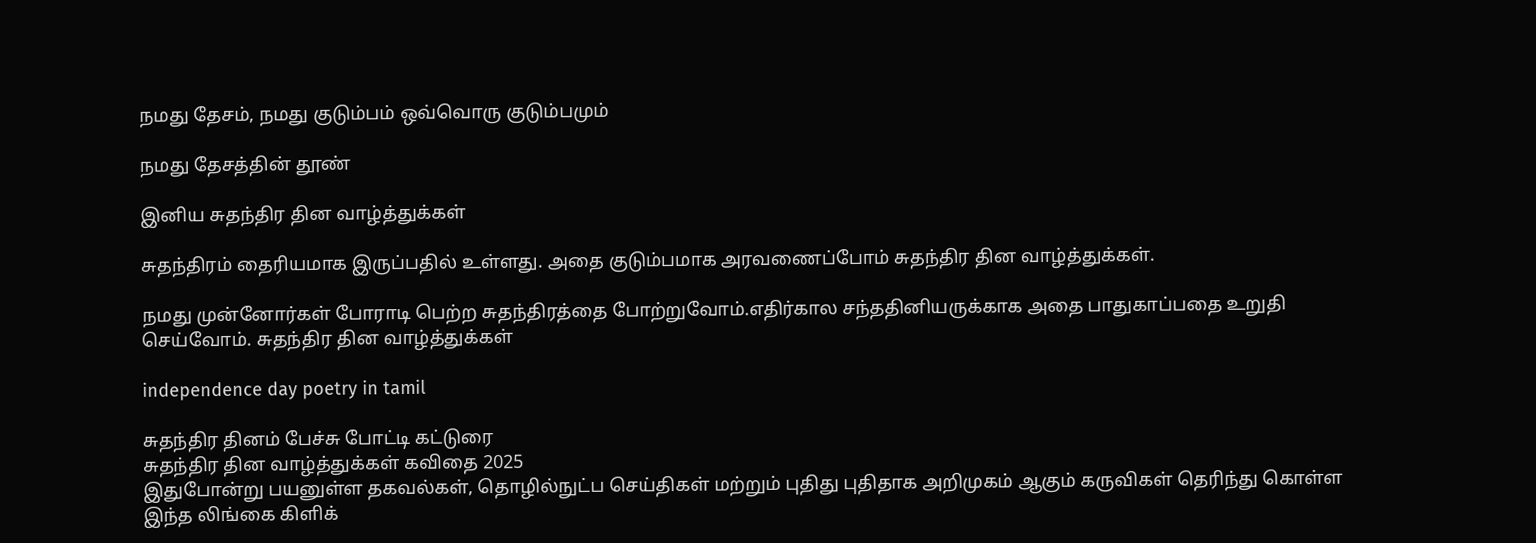நமது தேசம், நமது குடும்பம் ஒவ்வொரு குடும்பமும்

நமது தேசத்தின் தூண்

இனிய சுதந்திர தின வாழ்த்துக்கள்

சுதந்திரம் தைரியமாக இருப்பதில் உள்ளது. அதை குடும்பமாக அரவணைப்போம் சுதந்திர தின வாழ்த்துக்கள்.

நமது முன்னோர்கள் போராடி பெற்ற சுதந்திரத்தை போற்றுவோம்.எதிர்கால சந்ததினியருக்காக அதை பாதுகாப்பதை உறுதி செய்வோம். சுதந்திர தின வாழ்த்துக்கள்

independence day poetry in tamil

சுதந்திர தினம் பேச்சு போட்டி கட்டுரை
சுதந்திர தின வாழ்த்துக்கள் கவிதை 2025
இதுபோன்று பயனுள்ள தகவல்கள், தொழில்நுட்ப செய்திகள் மற்றும் புதிது புதிதாக அறிமுகம் ஆகும் கருவிகள் தெரிந்து கொள்ள இந்த லிங்கை கிளிக்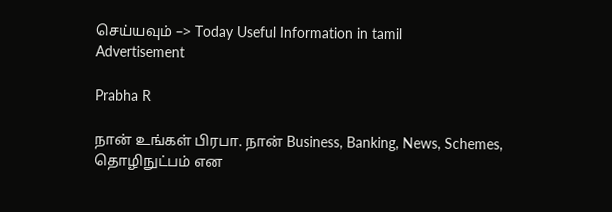செய்யவும் –> Today Useful Information in tamil
Advertisement

Prabha R

நான் உங்கள் பிரபா. நான் Business, Banking, News, Schemes, தொழிநுட்பம் என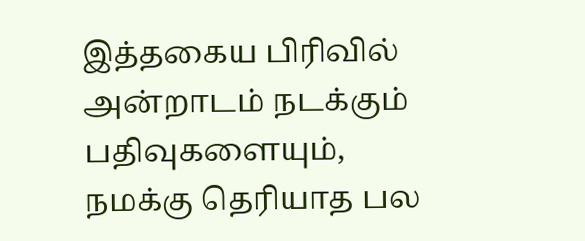இத்தகைய பிரிவில் அன்றாடம் நடக்கும் பதிவுகளையும், நமக்கு தெரியாத பல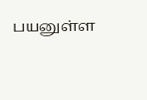பயனுள்ள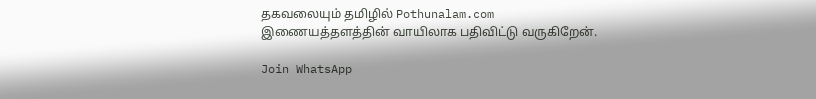தகவலையும் தமிழில் Pothunalam.com இணையத்தளத்தின் வாயிலாக பதிவிட்டு வருகிறேன்.

Join WhatsApp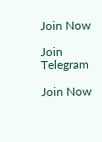Join Now

Join Telegram

Join Now